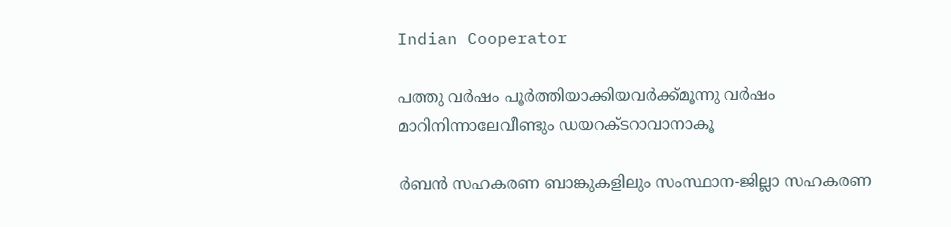Indian Cooperator

പത്തു വര്‍ഷം പൂര്‍ത്തിയാക്കിയവര്‍ക്ക്മൂന്നു വര്‍ഷം മാറിനിന്നാലേവീണ്ടും ഡയറക്ടറാവാനാകൂ

ര്‍ബന്‍ സഹകരണ ബാങ്കുകളിലും സംസ്ഥാന-ജില്ലാ സഹകരണ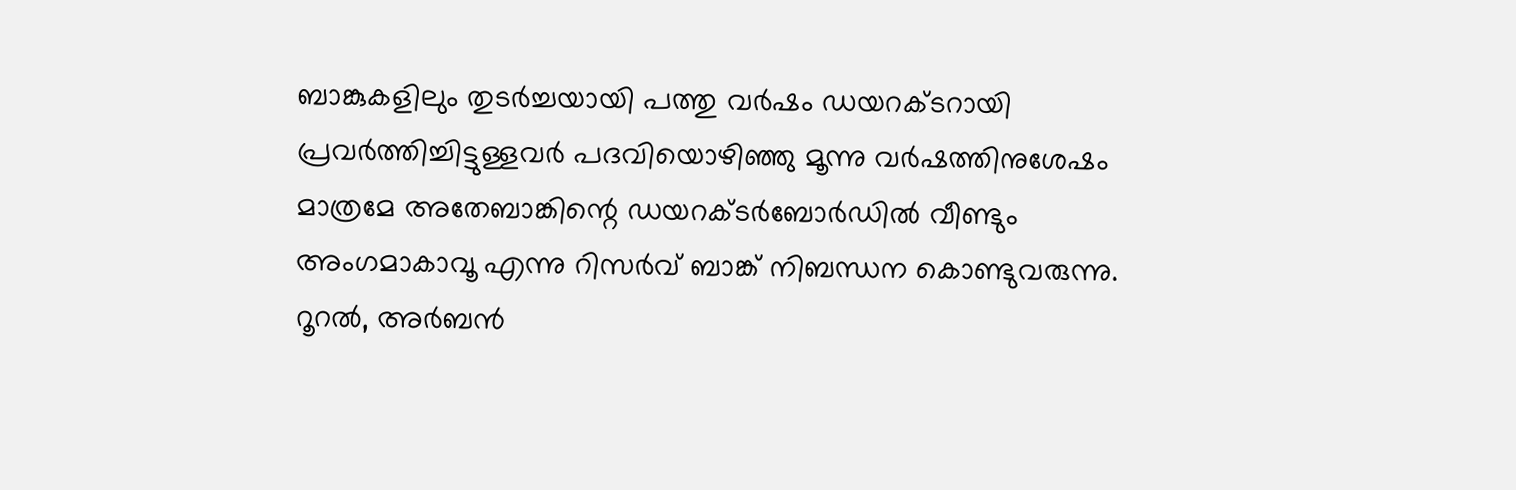ബാങ്കുകളിലും തുടര്‍ച്ചയായി പത്തു വര്‍ഷം ഡയറക്ടറായി പ്രവര്‍ത്തിച്ചിട്ടുള്ളവര്‍ പദവിയൊഴിഞ്ഞു മൂന്നു വര്‍ഷത്തിനുശേഷം മാത്രമേ അതേബാങ്കിന്റെ ഡയറക്ടര്‍ബോര്‍ഡില്‍ വീണ്ടും അംഗമാകാവൂ എന്നു റിസര്‍വ് ബാങ്ക് നിബന്ധന കൊണ്ടുവരുന്നു. റൂറല്‍, അര്‍ബന്‍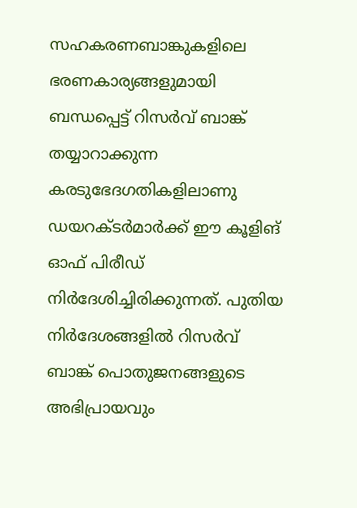സഹകരണബാങ്കുകളിലെ ഭരണകാര്യങ്ങളുമായി ബന്ധപ്പെട്ട് റിസര്‍വ് ബാങ്ക് തയ്യാറാക്കുന്ന കരടുഭേദഗതികളിലാണു ഡയറക്ടര്‍മാര്‍ക്ക് ഈ കൂളിങ് ഓഫ് പിരീഡ് നിര്‍ദേശിച്ചിരിക്കുന്നത്. പുതിയ നിര്‍ദേശങ്ങളില്‍ റിസര്‍വ് ബാങ്ക് പൊതുജനങ്ങളുടെ അഭിപ്രായവും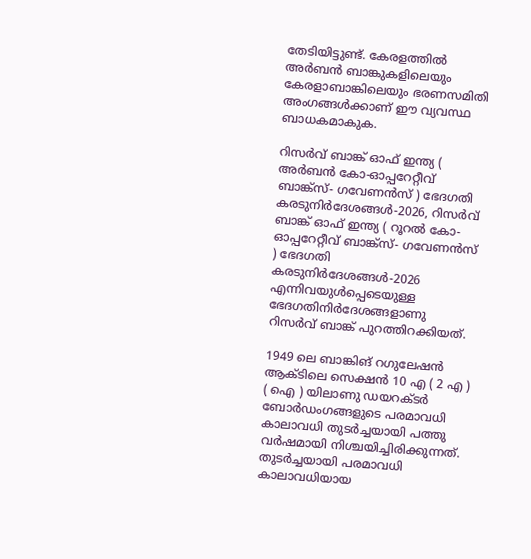തേടിയിട്ടുണ്ട്. കേരളത്തില്‍ അര്‍ബന്‍ ബാങ്കുകളിലെയും കേരളാബാങ്കിലെയും ഭരണസമിതി അംഗങ്ങള്‍ക്കാണ് ഈ വ്യവസ്ഥ ബാധകമാകുക.

റിസര്‍വ് ബാങ്ക് ഓഫ് ഇന്ത്യ ( അര്‍ബന്‍ കോ-ഓപ്പറേറ്റീവ് ബാങ്ക്സ്- ഗവേണന്‍സ് ) ഭേദഗതി കരടുനിര്‍ദേശങ്ങള്‍-2026, റിസര്‍വ് ബാങ്ക് ഓഫ് ഇന്ത്യ ( റൂറല്‍ കോ-ഓപ്പറേറ്റീവ് ബാങ്ക്സ്- ഗവേണന്‍സ് ) ഭേദഗതി കരടുനിര്‍ദേശങ്ങള്‍-2026 എന്നിവയുള്‍പ്പെടെയുള്ള ഭേദഗതിനിര്‍ദേശങ്ങളാണു റിസര്‍വ് ബാങ്ക് പുറത്തിറക്കിയത്.

1949 ലെ ബാങ്കിങ് റഗുലേഷന്‍ ആക്ടിലെ സെക്ഷന്‍ 10 എ ( 2 എ ) ( ഐ ) യിലാണു ഡയറക്ടര്‍ ബോര്‍ഡംഗങ്ങളുടെ പരമാവധി കാലാവധി തുടര്‍ച്ചയായി പത്തു വര്‍ഷമായി നിശ്ചയിച്ചിരിക്കുന്നത്. തുടര്‍ച്ചയായി പരമാവധി കാലാവധിയായ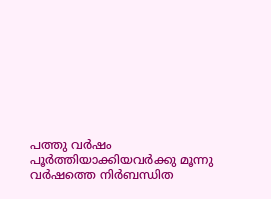പത്തു വര്‍ഷം പൂര്‍ത്തിയാക്കിയവര്‍ക്കു മൂന്നു വര്‍ഷത്തെ നിര്‍ബന്ധിത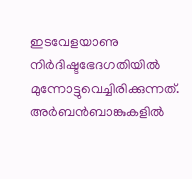ഇടവേളയാണു നിര്‍ദിഷ്ടഭേദഗതിയില്‍ മുന്നോട്ടുവെച്ചിരിക്കുന്നത്. അര്‍ബന്‍ബാങ്കുകളില്‍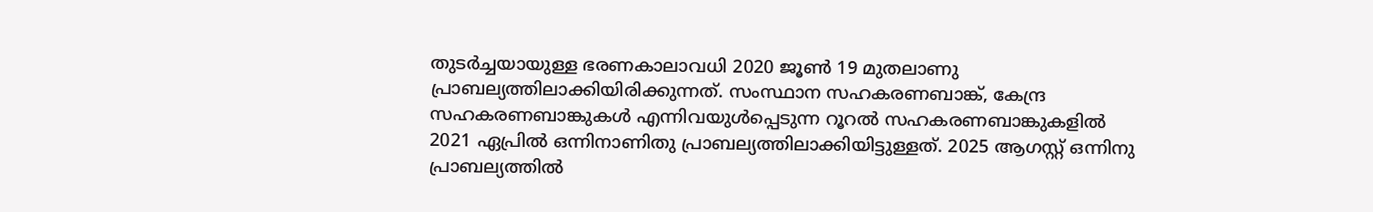തുടര്‍ച്ചയായുള്ള ഭരണകാലാവധി 2020 ജൂണ്‍ 19 മുതലാണു പ്രാബല്യത്തിലാക്കിയിരിക്കുന്നത്. സംസ്ഥാന സഹകരണബാങ്ക്, കേന്ദ്ര സഹകരണബാങ്കുകള്‍ എന്നിവയുള്‍പ്പെടുന്ന റൂറല്‍ സഹകരണബാങ്കുകളില്‍ 2021 ഏപ്രില്‍ ഒന്നിനാണിതു പ്രാബല്യത്തിലാക്കിയിട്ടുള്ളത്. 2025 ആഗസ്റ്റ് ഒന്നിനു പ്രാബല്യത്തില്‍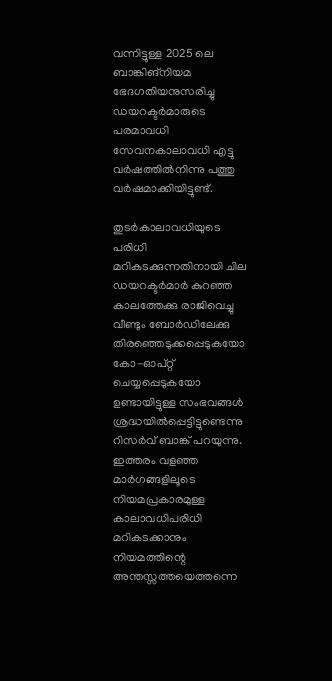വന്നിട്ടുള്ള 2025 ലെ ബാങ്കിങ്നിയമ ഭേദഗതിയനുസരിച്ചു ഡയറക്ടര്‍മാരുടെ പരമാവധി സേവനകാലാവധി എട്ടു വര്‍ഷത്തില്‍നിന്നു പത്തു വര്‍ഷമാക്കിയിട്ടുണ്ട്.

തുടര്‍കാലാവധിയുടെ പരിധി മറികടക്കുന്നതിനായി ചില ഡയറക്ടര്‍മാര്‍ കുറഞ്ഞ കാലത്തേക്കു രാജിവെച്ചു വീണ്ടും ബോര്‍ഡിലേക്കു തിരഞ്ഞെടുക്കപ്പെടുകയോ കോ-ഓപ്റ്റ് ചെയ്യപ്പെടുകയോ ഉണ്ടായിട്ടുള്ള സംഭവങ്ങള്‍ ശ്രദ്ധയില്‍പ്പെട്ടിട്ടുണ്ടെന്നു റിസര്‍വ് ബാങ്ക് പറയുന്നു. ഇത്തരം വളഞ്ഞ മാര്‍ഗങ്ങളിലൂടെ നിയമപ്രകാരമുള്ള കാലാവധിപരിധി മറികടക്കാനും നിയമത്തിന്റെ അന്തസ്സത്തയെത്തന്നെ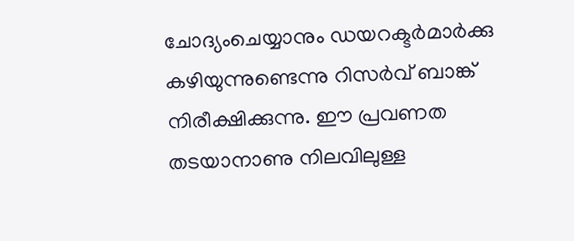ചോദ്യംചെയ്യാനും ഡയറക്ടര്‍മാര്‍ക്കു കഴിയുന്നുണ്ടെന്നു റിസര്‍വ് ബാങ്ക് നിരീക്ഷിക്കുന്നു. ഈ പ്രവണത തടയാനാണു നിലവിലുള്ള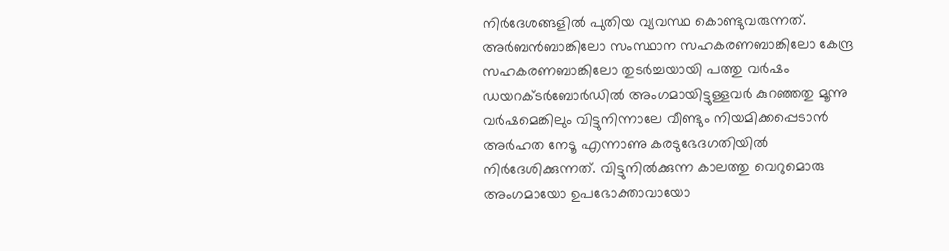നിര്‍ദേശങ്ങളില്‍ പുതിയ വ്യവസ്ഥ കൊണ്ടുവരുന്നത്. അര്‍ബന്‍ബാങ്കിലോ സംസ്ഥാന സഹകരണബാങ്കിലോ കേന്ദ്ര സഹകരണബാങ്കിലോ തുടര്‍ച്ചയായി പത്തു വര്‍ഷം ഡയറക്ടര്‍ബോര്‍ഡില്‍ അംഗമായിട്ടുള്ളവര്‍ കുറഞ്ഞതു മൂന്നു വര്‍ഷമെങ്കിലും വിട്ടുനിന്നാലേ വീണ്ടും നിയമിക്കപ്പെടാന്‍ അര്‍ഹത നേടൂ എന്നാണു കരടുഭേദഗതിയില്‍ നിര്‍ദേശിക്കുന്നത്. വിട്ടുനില്‍ക്കുന്ന കാലത്തു വെറുമൊരു അംഗമായോ ഉപഭോക്താവായോ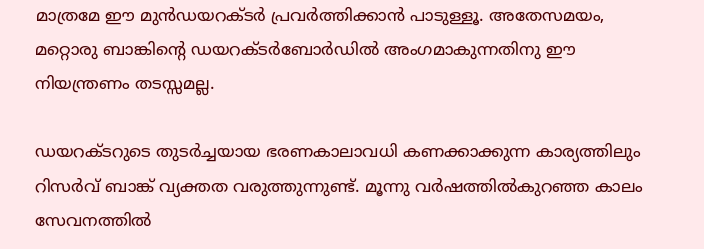മാത്രമേ ഈ മുന്‍ഡയറക്ടര്‍ പ്രവര്‍ത്തിക്കാന്‍ പാടുള്ളൂ. അതേസമയം, മറ്റൊരു ബാങ്കിന്റെ ഡയറക്ടര്‍ബോര്‍ഡില്‍ അംഗമാകുന്നതിനു ഈ നിയന്ത്രണം തടസ്സമല്ല.

ഡയറക്ടറുടെ തുടര്‍ച്ചയായ ഭരണകാലാവധി കണക്കാക്കുന്ന കാര്യത്തിലും റിസര്‍വ് ബാങ്ക് വ്യക്തത വരുത്തുന്നുണ്ട്. മൂന്നു വര്‍ഷത്തില്‍കുറഞ്ഞ കാലം സേവനത്തില്‍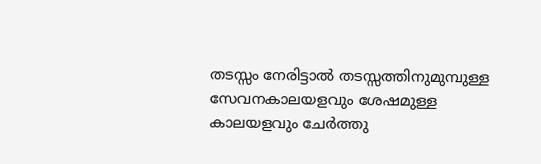തടസ്സം നേരിട്ടാല്‍ തടസ്സത്തിനുമുമ്പുള്ള സേവനകാലയളവും ശേഷമുള്ള കാലയളവും ചേര്‍ത്തു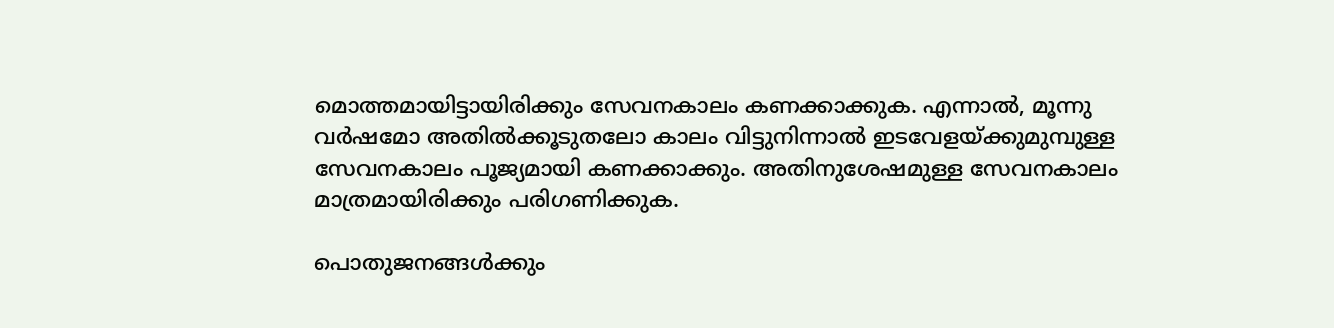മൊത്തമായിട്ടായിരിക്കും സേവനകാലം കണക്കാക്കുക. എന്നാല്‍, മൂന്നു വര്‍ഷമോ അതില്‍ക്കൂടുതലോ കാലം വിട്ടുനിന്നാല്‍ ഇടവേളയ്ക്കുമുമ്പുള്ള സേവനകാലം പൂജ്യമായി കണക്കാക്കും. അതിനുശേഷമുള്ള സേവനകാലം മാത്രമായിരിക്കും പരിഗണിക്കുക.

പൊതുജനങ്ങള്‍ക്കും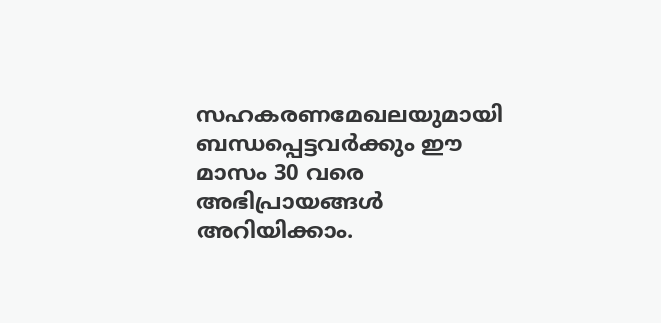സഹകരണമേഖലയുമായി ബന്ധപ്പെട്ടവര്‍ക്കും ഈ മാസം 30 വരെ അഭിപ്രായങ്ങള്‍ അറിയിക്കാം.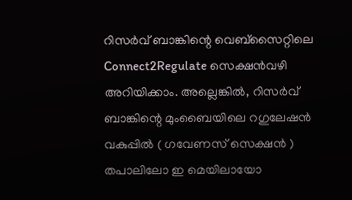റിസര്‍വ് ബാങ്കിന്റെ വെബ്സൈറ്റിലെ Connect2Regulate സെക്ഷന്‍വഴി അറിയിക്കാം. അല്ലെങ്കില്‍, റിസര്‍വ് ബാങ്കിന്റെ മുംബൈയിലെ റഗുലേഷന്‍ വകുപ്പില്‍ ( ഗവേണസ് സെക്ഷന്‍ ) തപാലിലോ ഇ മെയിലായോ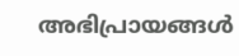അഭിപ്രായങ്ങള്‍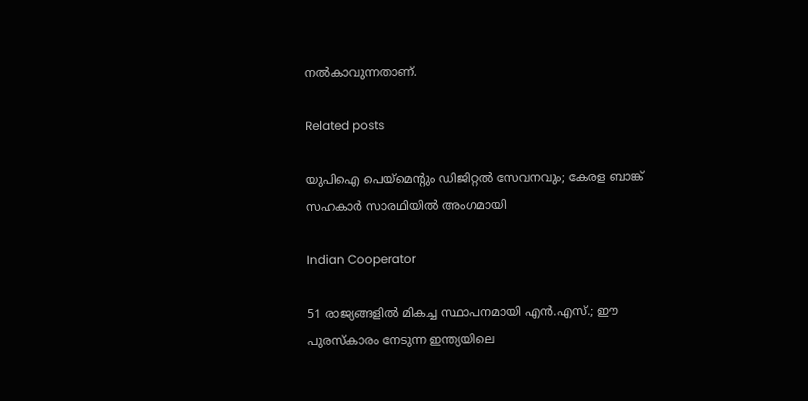നല്‍കാവുന്നതാണ്.

Related posts

യുപിഐ പെയ്‌മെന്റും ഡിജിറ്റല്‍ സേവനവും; കേരള ബാങ്ക് സഹകാര്‍ സാരഥിയില്‍ അംഗമായി

Indian Cooperator

51 രാജ്യങ്ങളില്‍ മികച്ച സ്ഥാപനമായി എന്‍.എസ്.; ഈ പുരസ്‌കാരം നേടുന്ന ഇന്ത്യയിലെ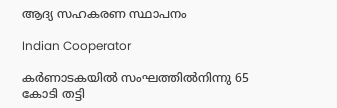ആദ്യ സഹകരണ സ്ഥാപനം

Indian Cooperator

കര്‍ണാടകയില്‍ സംഘത്തില്‍നിന്നു 65 കോടി തട്ടി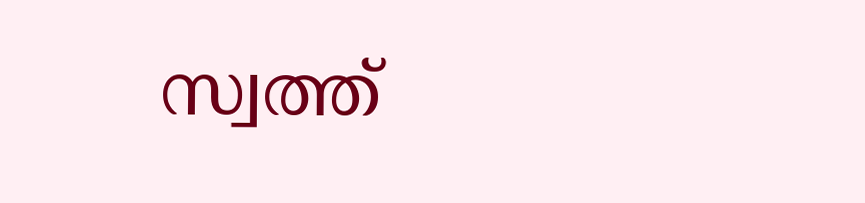സ്വത്ത്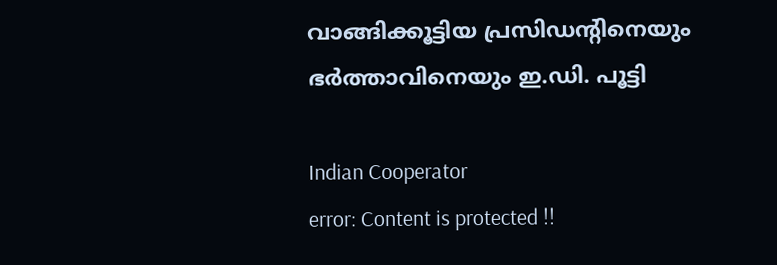വാങ്ങിക്കൂട്ടിയ പ്രസിഡന്റിനെയും ഭര്‍ത്താവിനെയും ഇ.ഡി. പൂട്ടി

Indian Cooperator
error: Content is protected !!